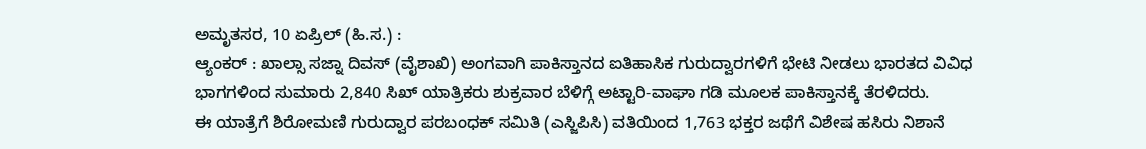ಅಮೃತಸರ, 10 ಏಪ್ರಿಲ್ (ಹಿ.ಸ.) :
ಆ್ಯಂಕರ್ : ಖಾಲ್ಸಾ ಸಜ್ನಾ ದಿವಸ್ (ವೈಶಾಖಿ) ಅಂಗವಾಗಿ ಪಾಕಿಸ್ತಾನದ ಐತಿಹಾಸಿಕ ಗುರುದ್ವಾರಗಳಿಗೆ ಭೇಟಿ ನೀಡಲು ಭಾರತದ ವಿವಿಧ ಭಾಗಗಳಿಂದ ಸುಮಾರು 2,840 ಸಿಖ್ ಯಾತ್ರಿಕರು ಶುಕ್ರವಾರ ಬೆಳಿಗ್ಗೆ ಅಟ್ಟಾರಿ-ವಾಘಾ ಗಡಿ ಮೂಲಕ ಪಾಕಿಸ್ತಾನಕ್ಕೆ ತೆರಳಿದರು.
ಈ ಯಾತ್ರೆಗೆ ಶಿರೋಮಣಿ ಗುರುದ್ವಾರ ಪರಬಂಧಕ್ ಸಮಿತಿ (ಎಸ್ಜಿಪಿಸಿ) ವತಿಯಿಂದ 1,763 ಭಕ್ತರ ಜಥೆಗೆ ವಿಶೇಷ ಹಸಿರು ನಿಶಾನೆ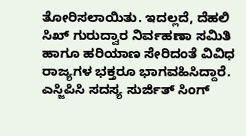ತೋರಿಸಲಾಯಿತು. ಇದಲ್ಲದೆ, ದೆಹಲಿ ಸಿಖ್ ಗುರುದ್ವಾರ ನಿರ್ವಹಣಾ ಸಮಿತಿ ಹಾಗೂ ಹರಿಯಾಣ ಸೇರಿದಂತೆ ವಿವಿಧ ರಾಜ್ಯಗಳ ಭಕ್ತರೂ ಭಾಗವಹಿಸಿದ್ದಾರೆ.
ಎಸ್ಜಿಪಿಸಿ ಸದಸ್ಯ ಸುರ್ಜಿತ್ ಸಿಂಗ್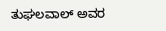ತುಘಲವಾಲ್ ಅವರ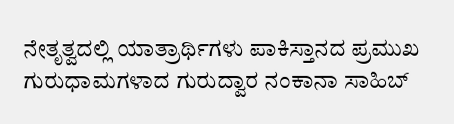ನೇತೃತ್ವದಲ್ಲಿ ಯಾತ್ರಾರ್ಥಿಗಳು ಪಾಕಿಸ್ತಾನದ ಪ್ರಮುಖ ಗುರುಧಾಮಗಳಾದ ಗುರುದ್ವಾರ ನಂಕಾನಾ ಸಾಹಿಬ್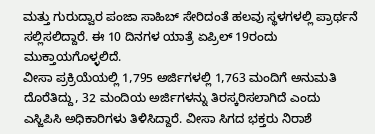ಮತ್ತು ಗುರುದ್ವಾರ ಪಂಜಾ ಸಾಹಿಬ್ ಸೇರಿದಂತೆ ಹಲವು ಸ್ಥಳಗಳಲ್ಲಿ ಪ್ರಾರ್ಥನೆ ಸಲ್ಲಿಸಲಿದ್ದಾರೆ. ಈ 10 ದಿನಗಳ ಯಾತ್ರೆ ಏಪ್ರಿಲ್ 19ರಂದು ಮುಕ್ತಾಯಗೊಳ್ಳಲಿದೆ.
ವೀಸಾ ಪ್ರಕ್ರಿಯೆಯಲ್ಲಿ 1,795 ಅರ್ಜಿಗಳಲ್ಲಿ 1,763 ಮಂದಿಗೆ ಅನುಮತಿ ದೊರೆತಿದ್ದು, 32 ಮಂದಿಯ ಅರ್ಜಿಗಳನ್ನು ತಿರಸ್ಕರಿಸಲಾಗಿದೆ ಎಂದು ಎಸ್ಜಿಪಿಸಿ ಅಧಿಕಾರಿಗಳು ತಿಳಿಸಿದ್ದಾರೆ. ವೀಸಾ ಸಿಗದ ಭಕ್ತರು ನಿರಾಶೆ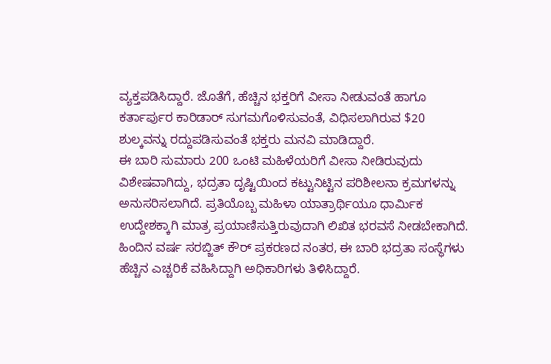ವ್ಯಕ್ತಪಡಿಸಿದ್ದಾರೆ. ಜೊತೆಗೆ, ಹೆಚ್ಚಿನ ಭಕ್ತರಿಗೆ ವೀಸಾ ನೀಡುವಂತೆ ಹಾಗೂ ಕರ್ತಾರ್ಪುರ ಕಾರಿಡಾರ್ ಸುಗಮಗೊಳಿಸುವಂತೆ, ವಿಧಿಸಲಾಗಿರುವ $20 ಶುಲ್ಕವನ್ನು ರದ್ದುಪಡಿಸುವಂತೆ ಭಕ್ತರು ಮನವಿ ಮಾಡಿದ್ದಾರೆ.
ಈ ಬಾರಿ ಸುಮಾರು 200 ಒಂಟಿ ಮಹಿಳೆಯರಿಗೆ ವೀಸಾ ನೀಡಿರುವುದು ವಿಶೇಷವಾಗಿದ್ದು, ಭದ್ರತಾ ದೃಷ್ಟಿಯಿಂದ ಕಟ್ಟುನಿಟ್ಟಿನ ಪರಿಶೀಲನಾ ಕ್ರಮಗಳನ್ನು ಅನುಸರಿಸಲಾಗಿದೆ. ಪ್ರತಿಯೊಬ್ಬ ಮಹಿಳಾ ಯಾತ್ರಾರ್ಥಿಯೂ ಧಾರ್ಮಿಕ ಉದ್ದೇಶಕ್ಕಾಗಿ ಮಾತ್ರ ಪ್ರಯಾಣಿಸುತ್ತಿರುವುದಾಗಿ ಲಿಖಿತ ಭರವಸೆ ನೀಡಬೇಕಾಗಿದೆ.
ಹಿಂದಿನ ವರ್ಷ ಸರಬ್ಜಿತ್ ಕೌರ್ ಪ್ರಕರಣದ ನಂತರ, ಈ ಬಾರಿ ಭದ್ರತಾ ಸಂಸ್ಥೆಗಳು ಹೆಚ್ಚಿನ ಎಚ್ಚರಿಕೆ ವಹಿಸಿದ್ದಾಗಿ ಅಧಿಕಾರಿಗಳು ತಿಳಿಸಿದ್ದಾರೆ.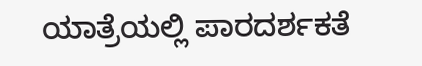ಯಾತ್ರೆಯಲ್ಲಿ ಪಾರದರ್ಶಕತೆ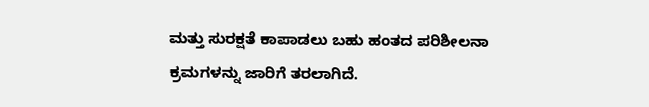ಮತ್ತು ಸುರಕ್ಷತೆ ಕಾಪಾಡಲು ಬಹು ಹಂತದ ಪರಿಶೀಲನಾ ಕ್ರಮಗಳನ್ನು ಜಾರಿಗೆ ತರಲಾಗಿದೆ.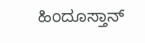ಹಿಂದೂಸ್ತಾನ್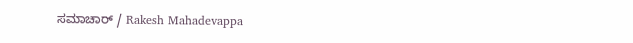ಸಮಾಚಾರ್ / Rakesh Mahadevappa